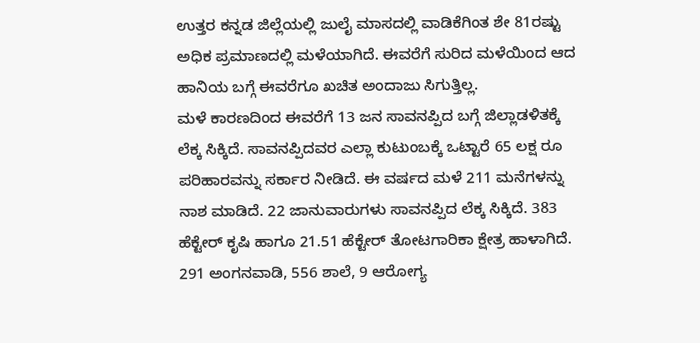ಉತ್ತರ ಕನ್ನಡ ಜಿಲ್ಲೆಯಲ್ಲಿ ಜುಲೈ ಮಾಸದಲ್ಲಿ ವಾಡಿಕೆಗಿಂತ ಶೇ 81ರಷ್ಟು ಅಧಿಕ ಪ್ರಮಾಣದಲ್ಲಿ ಮಳೆಯಾಗಿದೆ. ಈವರೆಗೆ ಸುರಿದ ಮಳೆಯಿಂದ ಆದ ಹಾನಿಯ ಬಗ್ಗೆ ಈವರೆಗೂ ಖಚಿತ ಅಂದಾಜು ಸಿಗುತ್ತಿಲ್ಲ.
ಮಳೆ ಕಾರಣದಿಂದ ಈವರೆಗೆ 13 ಜನ ಸಾವನಪ್ಪಿದ ಬಗ್ಗೆ ಜಿಲ್ಲಾಡಳಿತಕ್ಕೆ ಲೆಕ್ಕ ಸಿಕ್ಕಿದೆ. ಸಾವನಪ್ಪಿದವರ ಎಲ್ಲಾ ಕುಟುಂಬಕ್ಕೆ ಒಟ್ಟಾರೆ 65 ಲಕ್ಷ ರೂ ಪರಿಹಾರವನ್ನು ಸರ್ಕಾರ ನೀಡಿದೆ. ಈ ವರ್ಷದ ಮಳೆ 211 ಮನೆಗಳನ್ನು ನಾಶ ಮಾಡಿದೆ. 22 ಜಾನುವಾರುಗಳು ಸಾವನಪ್ಪಿದ ಲೆಕ್ಕ ಸಿಕ್ಕಿದೆ. 383 ಹೆಕ್ಟೇರ್ ಕೃಷಿ ಹಾಗೂ 21.51 ಹೆಕ್ಟೇರ್ ತೋಟಗಾರಿಕಾ ಕ್ಷೇತ್ರ ಹಾಳಾಗಿದೆ.
291 ಅಂಗನವಾಡಿ, 556 ಶಾಲೆ, 9 ಆರೋಗ್ಯ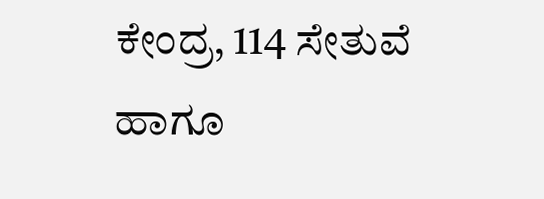ಕೇಂದ್ರ, 114 ಸೇತುವೆ ಹಾಗೂ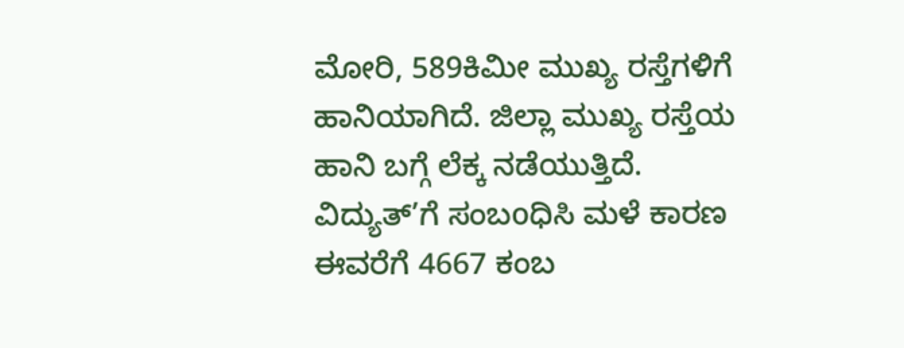ಮೋರಿ, 589ಕಿಮೀ ಮುಖ್ಯ ರಸ್ತೆಗಳಿಗೆ ಹಾನಿಯಾಗಿದೆ. ಜಿಲ್ಲಾ ಮುಖ್ಯ ರಸ್ತೆಯ ಹಾನಿ ಬಗ್ಗೆ ಲೆಕ್ಕ ನಡೆಯುತ್ತಿದೆ. ವಿದ್ಯುತ್’ಗೆ ಸಂಬoಧಿಸಿ ಮಳೆ ಕಾರಣ ಈವರೆಗೆ 4667 ಕಂಬ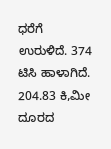ಧರೆಗೆ ಉರುಳಿದೆ. 374 ಟಿಸಿ ಹಾಳಾಗಿದೆ. 204.83 ಕಿ,ಮೀ ದೂರದ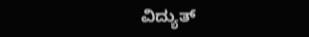ವಿದ್ಯುತ್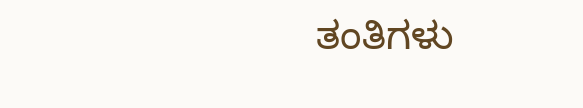ತಂತಿಗಳು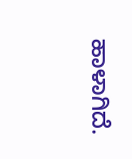ಹಾಳಾಗಿದೆ.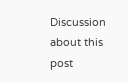Discussion about this post